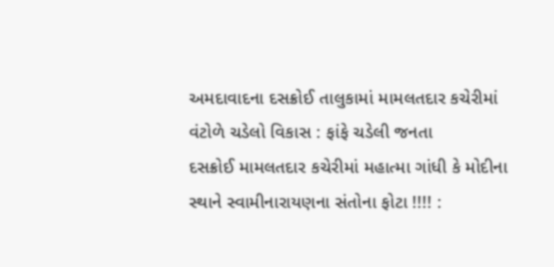અમદાવાદના દસક્રોઈ તાલુકામાં મામલતદાર કચેરીમાં વંટોળે ચડેલો વિકાસ : ફાંફે ચડેલી જનતા
દસક્રોઈ મામલતદાર કચેરીમાં મહાત્મા ગાંધી કે મોદીના સ્થાને સ્વામીનારાયણના સંતોના ફોટા !!!! :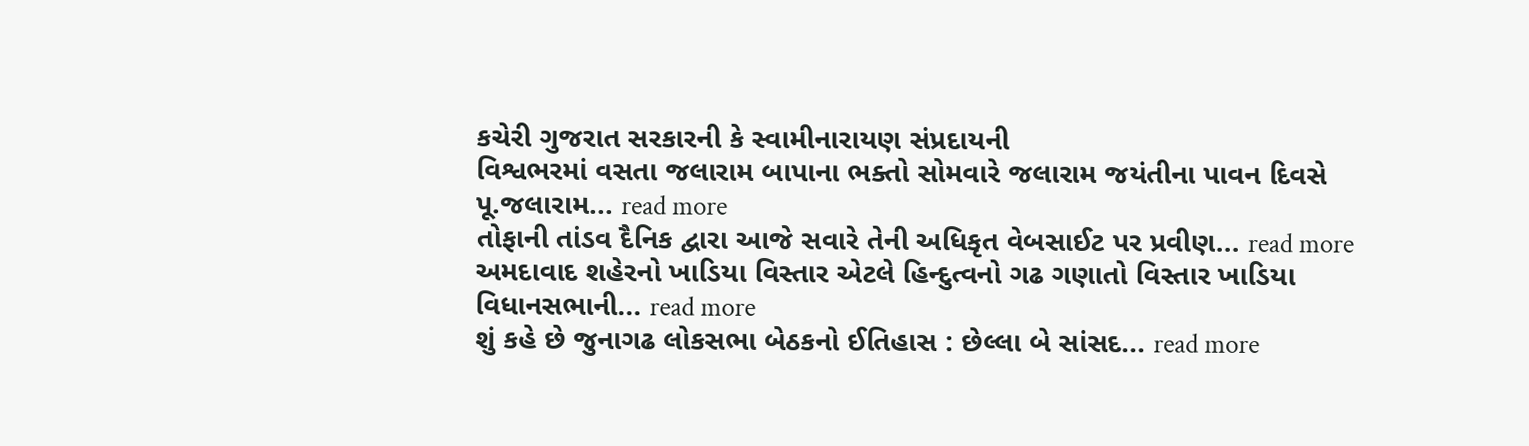કચેરી ગુજરાત સરકારની કે સ્વામીનારાયણ સંપ્રદાયની
વિશ્વભરમાં વસતા જલારામ બાપાના ભક્તો સોમવારે જલારામ જયંતીના પાવન દિવસે પૂ.જલારામ... read more
તોફાની તાંડવ દૈનિક દ્વારા આજે સવારે તેની અધિકૃત વેબસાઈટ પર પ્રવીણ... read more
અમદાવાદ શહેરનો ખાડિયા વિસ્તાર એટલે હિન્દુત્વનો ગઢ ગણાતો વિસ્તાર ખાડિયા વિધાનસભાની... read more
શું કહે છે જુનાગઢ લોકસભા બેઠકનો ઈતિહાસ : છેલ્લા બે સાંસદ... read more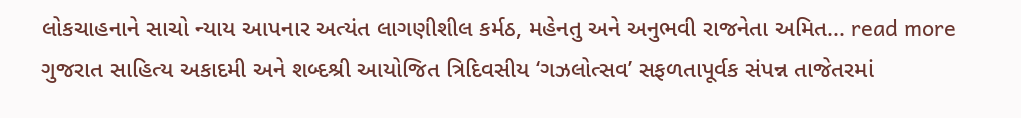લોકચાહનાને સાચો ન્યાય આપનાર અત્યંત લાગણીશીલ કર્મઠ, મહેનતુ અને અનુભવી રાજનેતા અમિત... read more
ગુજરાત સાહિત્ય અકાદમી અને શબ્દશ્રી આયોજિત ત્રિદિવસીય ‘ગઝલોત્સવ’ સફળતાપૂર્વક સંપન્ન તાજેતરમાં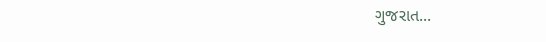ગુજરાત...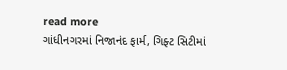read more
ગાંધીનગરમાં નિજાનંદ ફાર્મ, ગિફ્ટ સિટીમાં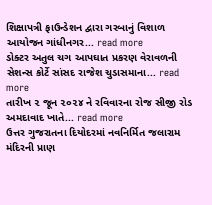શિક્ષાપત્રી ફાઉન્ડેશન દ્વારા ગરબાનું વિશાળ આયોજન ગાંધીનગર... read more
ડોક્ટર અતુલ ચગ આપઘાત પ્રકરણ વેરાવળની સેશન્સ કોર્ટે સાંસદ રાજેશ ચુડાસમાના... read more
તારીખ ૨ જૂન ૨૦૨૪ ને રવિવારના રોજ સીજી રોડ અમદાવાદ ખાતે... read more
ઉત્તર ગુજરાતના દિયોદરમાં નવનિર્મિત જલારામ મંદિરની પ્રાણ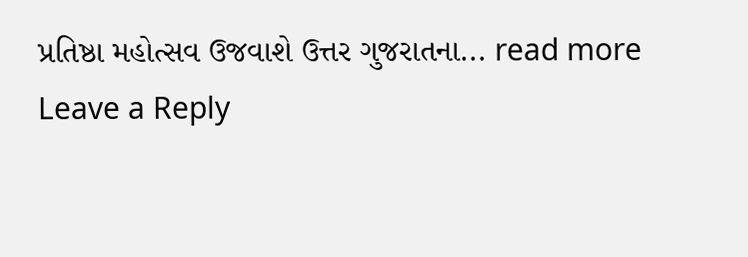પ્રતિષ્ઠા મહોત્સવ ઉજવાશે ઉત્તર ગુજરાતના... read more
Leave a Reply